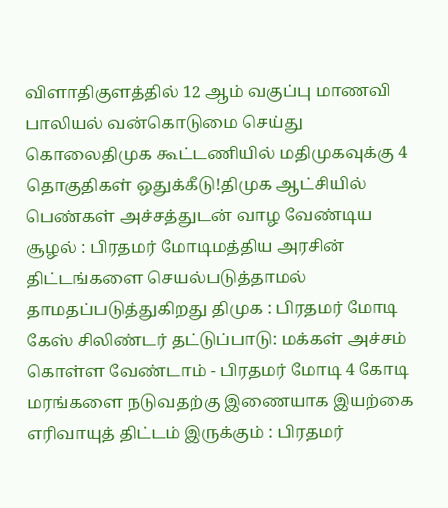விளாதிகுளத்தில் 12 ஆம் வகுப்பு மாணவி பாலியல் வன்கொடுமை செய்து கொலைதிமுக கூட்டணியில் மதிமுகவுக்கு 4 தொகுதிகள் ஒதுக்கீடு!திமுக ஆட்சியில் பெண்கள் அச்சத்துடன் வாழ வேண்டிய சூழல் : பிரதமர் மோடிமத்திய அரசின் திட்டங்களை செயல்படுத்தாமல் தாமதப்படுத்துகிறது திமுக : பிரதமர் மோடி கேஸ் சிலிண்டர் தட்டுப்பாடு: மக்கள் அச்சம் கொள்ள வேண்டாம் - பிரதமர் மோடி 4 கோடி மரங்களை நடுவதற்கு இணையாக இயற்கை எரிவாயுத் திட்டம் இருக்கும் : பிரதமர்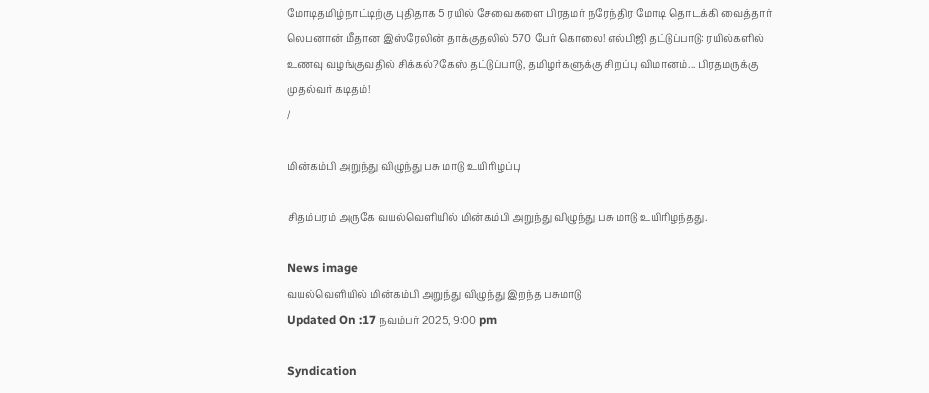மோடிதமிழ்நாட்டிற்கு புதிதாக 5 ரயில் சேவைகளை பிரதமர் நரேந்திர மோடி தொடக்கி வைத்தார் லெபனான் மீதான இஸ்ரேலின் தாக்குதலில் 570 பேர் கொலை! எல்பிஜி தட்டுப்பாடு: ரயில்களில் உணவு வழங்குவதில் சிக்கல்?கேஸ் தட்டுப்பாடு, தமிழர்களுக்கு சிறப்பு விமானம்... பிரதமருக்கு முதல்வர் கடிதம்!
/

மின்கம்பி அறுந்து விழுந்து பசு மாடு உயிரிழப்பு

சிதம்பரம் அருகே வயல்வெளியில் மின்கம்பி அறுந்து விழுந்து பசு மாடு உயிரிழந்தது.

News image
வயல்வெளியில் மின்கம்பி அறுந்து விழுந்து இறந்த பசுமாடு
Updated On :17 நவம்பர் 2025, 9:00 pm

Syndication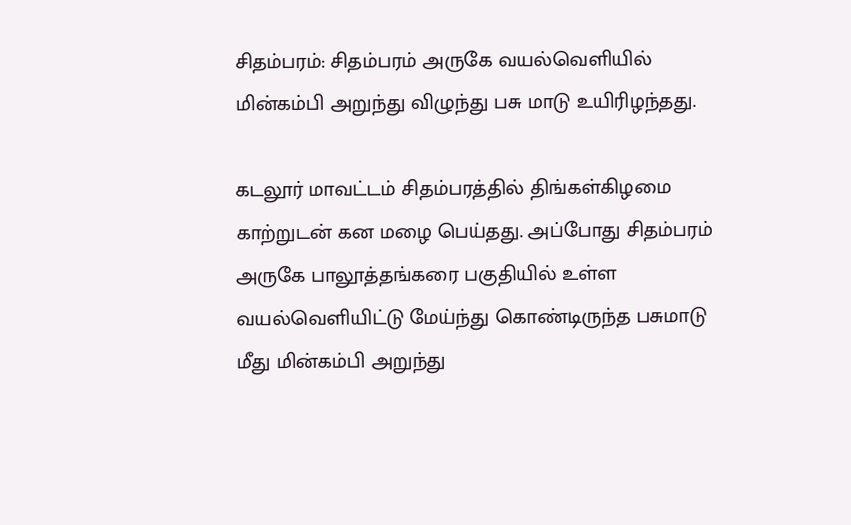சிதம்பரம்: சிதம்பரம் அருகே வயல்வெளியில் மின்கம்பி அறுந்து விழுந்து பசு மாடு உயிரிழந்தது.

கடலூர் மாவட்டம் சிதம்பரத்தில் திங்கள்கிழமை காற்றுடன் கன மழை பெய்தது. அப்போது சிதம்பரம் அருகே பாலூத்தங்கரை பகுதியில் உள்ள வயல்வெளியிட்டு மேய்ந்து கொண்டிருந்த பசுமாடு மீது மின்கம்பி அறுந்து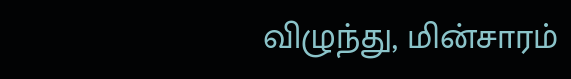விழுந்து, மின்சாரம்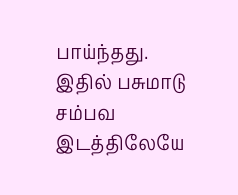பாய்ந்தது. இதில் பசுமாடு சம்பவ இடத்திலேயே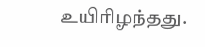உயிரிழந்தது.